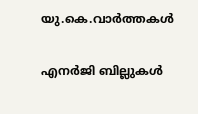യു.കെ.വാര്‍ത്തകള്‍

എനര്‍ജി ബില്ലുകള്‍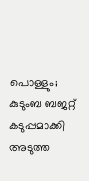പൊള്ളും; കുടുംബ ബജറ്റ് കടുപ്പമാക്കി അടുത്ത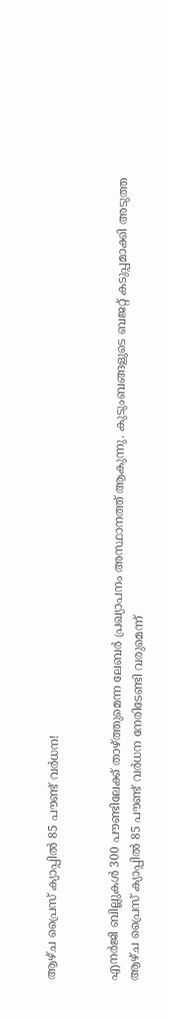ആഴ്ച പ്രൈസ് ക്യാപ്പില്‍ 85 പൗണ്ട് വര്‍ധന!


എനര്‍ജി ബില്ലുകള്‍ 300 പൗണ്ടിലേക്ക് താഴ്ത്തുമെന്ന ലേബര്‍ പ്രഖ്യാപനം അസ്ഥാനത്ത് ആകുന്നു. കുടുംബങ്ങളുടെ ബജറ്റ് കടുപ്പമാക്കി അടുത്ത ആഴ്ച പ്രൈസ് ക്യാപ്പില്‍ 85 പൗണ്ട് വര്‍ധന നേരിടേണ്ടി വരുമെന്ന്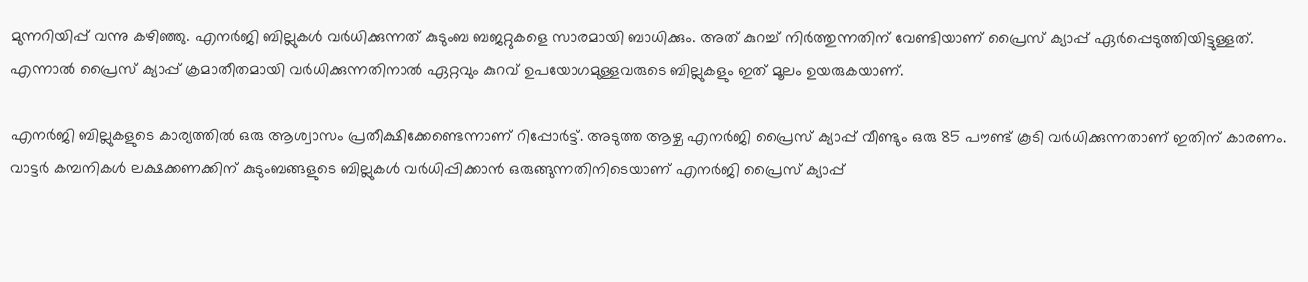മുന്നറിയിപ്പ് വന്നു കഴിഞ്ഞു. എനര്‍ജി ബില്ലുകള്‍ വര്‍ധിക്കുന്നത് കുടുംബ ബജറ്റുകളെ സാരമായി ബാധിക്കും. അത് കുറച്ച് നിര്‍ത്തുന്നതിന് വേണ്ടിയാണ് പ്രൈസ് ക്യാപ്പ് ഏര്‍പ്പെടുത്തിയിട്ടുള്ളത്. എന്നാല്‍ പ്രൈസ് ക്യാപ്പ് ക്രമാതീതമായി വര്‍ധിക്കുന്നതിനാല്‍ ഏറ്റവും കുറവ് ഉപയോഗമുള്ളവരുടെ ബില്ലുകളും ഇത് മൂലം ഉയരുകയാണ്.

എനര്‍ജി ബില്ലുകളുടെ കാര്യത്തില്‍ ഒരു ആശ്വാസം പ്രതീക്ഷിക്കേണ്ടെന്നാണ് റിപ്പോര്‍ട്ട്. അടുത്ത ആഴ്ച എനര്‍ജി പ്രൈസ് ക്യാപ്പ് വീണ്ടും ഒരു 85 പൗണ്ട് കൂടി വര്‍ധിക്കുന്നതാണ് ഇതിന് കാരണം. വാട്ടര്‍ കമ്പനികള്‍ ലക്ഷക്കണക്കിന് കുടുംബങ്ങളുടെ ബില്ലുകള്‍ വര്‍ധിപ്പിക്കാന്‍ ഒരുങ്ങുന്നതിനിടെയാണ് എനര്‍ജി പ്രൈസ് ക്യാപ്പ്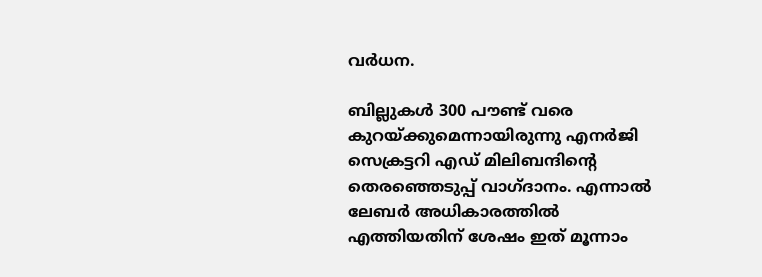വര്‍ധന.

ബില്ലുകള്‍ 300 പൗണ്ട് വരെ കുറയ്ക്കുമെന്നായിരുന്നു എനര്‍ജി സെക്രട്ടറി എഡ് മിലിബന്ദിന്റെ തെരഞ്ഞെടുപ്പ് വാഗ്ദാനം. എന്നാല്‍ ലേബര്‍ അധികാരത്തില്‍ എത്തിയതിന് ശേഷം ഇത് മൂന്നാം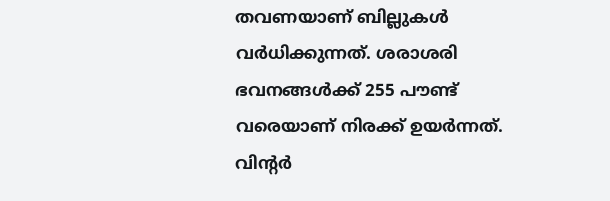തവണയാണ് ബില്ലുകള്‍ വര്‍ധിക്കുന്നത്. ശരാശരി ഭവനങ്ങള്‍ക്ക് 255 പൗണ്ട് വരെയാണ് നിരക്ക് ഉയര്‍ന്നത്. വിന്റര്‍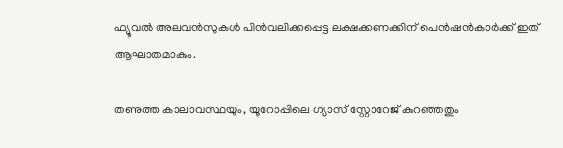ഫ്യൂവല്‍ അലവന്‍സുകള്‍ പിന്‍വലിക്കപ്പെട്ട ലക്ഷക്കണക്കിന് പെന്‍ഷന്‍കാര്‍ക്ക് ഇത് ആഘാതമാകും.

തണുത്ത കാലാവസ്ഥയും, യൂറോപ്പിലെ ഗ്യാസ് സ്റ്റോറേജ് കുറഞ്ഞതും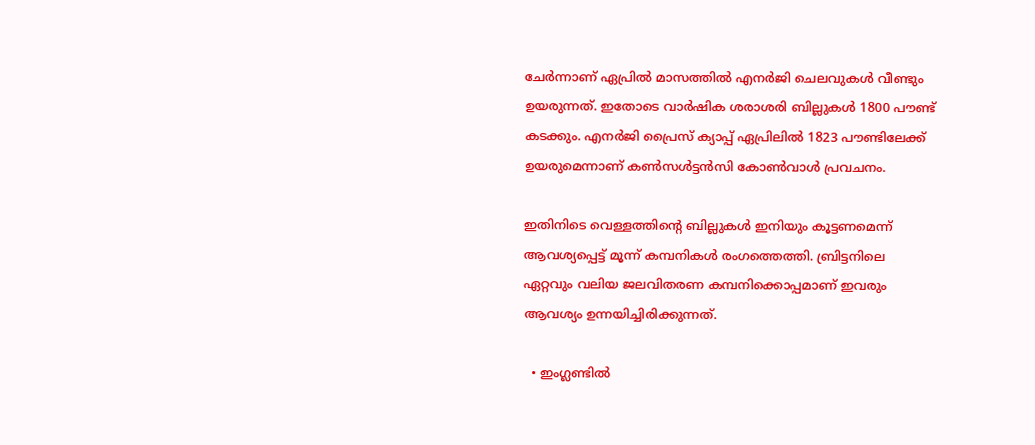ചേര്‍ന്നാണ് ഏപ്രില്‍ മാസത്തില്‍ എനര്‍ജി ചെലവുകള്‍ വീണ്ടും ഉയരുന്നത്. ഇതോടെ വാര്‍ഷിക ശരാശരി ബില്ലുകള്‍ 1800 പൗണ്ട് കടക്കും. എനര്‍ജി പ്രൈസ് ക്യാപ്പ് ഏപ്രിലില്‍ 1823 പൗണ്ടിലേക്ക് ഉയരുമെന്നാണ് കണ്‍സള്‍ട്ടന്‍സി കോണ്‍വാള്‍ പ്രവചനം.

ഇതിനിടെ വെള്ളത്തിന്റെ ബില്ലുകള്‍ ഇനിയും കൂട്ടണമെന്ന് ആവശ്യപ്പെട്ട് മൂന്ന് കമ്പനികള്‍ രംഗത്തെത്തി. ബ്രിട്ടനിലെ ഏറ്റവും വലിയ ജലവിതരണ കമ്പനിക്കൊപ്പമാണ് ഇവരും ആവശ്യം ഉന്നയിച്ചിരിക്കുന്നത്.

  • ഇംഗ്ലണ്ടില്‍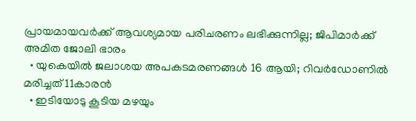പ്രായമായവര്‍ക്ക് ആവശ്യമായ പരിചരണം ലഭിക്കുന്നില്ല; ജിപിമാര്‍ക്ക് അമിത ജോലി ഭാരം
  • യുകെയില്‍ ജലാശയ അപകടമരണങ്ങള്‍ 16 ആയി; റിവര്‍ഡോണില്‍ മരിച്ചത് 11കാരന്‍
  • ഇടിയോടു കൂടിയ മഴയും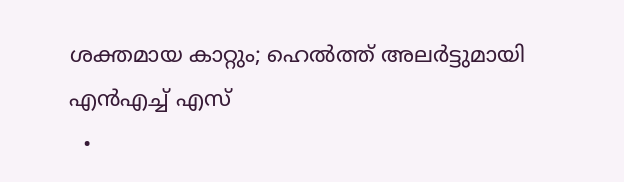ശക്തമായ കാറ്റും; ഹെല്‍ത്ത് അലര്‍ട്ടുമായി എന്‍എച്ച് എസ്
  •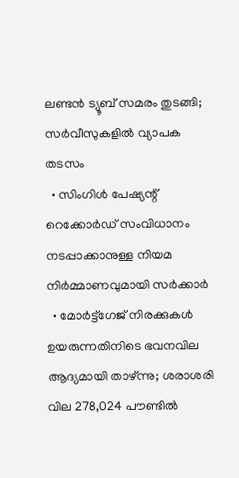ലണ്ടന്‍ ട്യൂബ് സമരം തുടങ്ങി; സര്‍വീസുകളില്‍ വ്യാപക തടസം
  • സിംഗിള്‍ പേഷ്യന്റ് റെക്കോര്‍ഡ് സംവിധാനം നടപ്പാക്കാനുള്ള നിയമ നിര്‍മ്മാണവുമായി സര്‍ക്കാര്‍
  • മോര്‍ട്ട്‌ഗേജ് നിരക്കുകള്‍ ഉയരുന്നതിനിടെ ഭവനവില ആദ്യമായി താഴ്ന്നു; ശരാശരി വില 278,024 പൗണ്ടില്‍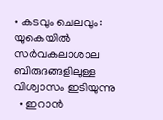• കടവും ചെലവും: യുകെയില്‍ സര്‍വകലാശാല ബിരുദങ്ങളിലുള്ള വിശ്വാസം ഇടിയുന്നു
  • ഇറാന്‍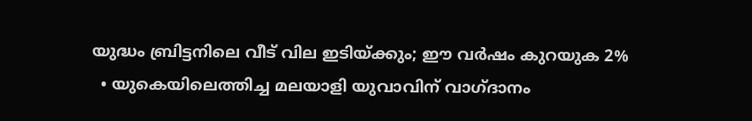യുദ്ധം ബ്രിട്ടനിലെ വീട് വില ഇടിയ്ക്കും; ഈ വര്‍ഷം കുറയുക 2%
  • യുകെയിലെത്തിച്ച മലയാളി യുവാവിന് വാഗ്ദാനം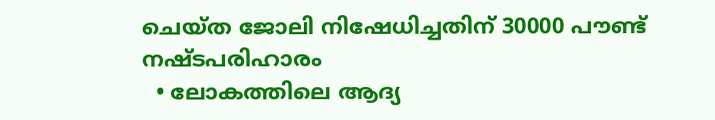ചെയ്ത ജോലി നിഷേധിച്ചതിന് 30000 പൗണ്ട് നഷ്ടപരിഹാരം
  • ലോകത്തിലെ ആദ്യ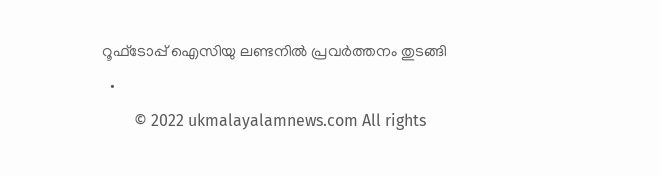റൂഫ്ടോപ്പ് ഐസിയു ലണ്ടനില്‍ പ്രവര്‍ത്തനം തുടങ്ങി
  •
        © 2022 ukmalayalamnews.com All rights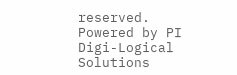reserved. Powered by PI Digi-Logical Solutions